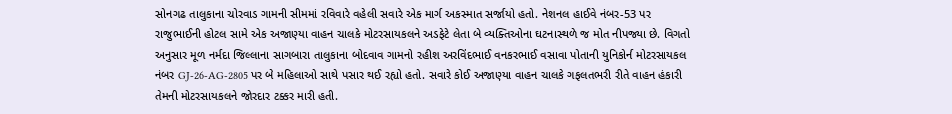સોનગઢ તાલુકાના ચોરવાડ ગામની સીમમાં રવિવારે વહેલી સવારે એક માર્ગ અકસ્માત સર્જાયો હતો. નેશનલ હાઈવે નંબર-53 પર રાજુભાઈની હોટલ સામે એક અજાણ્યા વાહન ચાલકે મોટરસાયકલને અડફેટે લેતા બે વ્યક્તિઓના ઘટનાસ્થળે જ મોત નીપજ્યા છે. વિગતો અનુસાર મૂળ નર્મદા જિલ્લાના સાગબારા તાલુકાના બોદવાવ ગામનો રહીશ અરવિંદભાઈ વનકરભાઈ વસાવા પોતાની યુનિકોર્ન મોટરસાયકલ નંબર GJ-26-AG-2805 પર બે મહિલાઓ સાથે પસાર થઈ રહ્યો હતો. સવારે કોઈ અજાણ્યા વાહન ચાલકે ગફલતભરી રીતે વાહન હંકારી તેમની મોટરસાયકલને જોરદાર ટક્કર મારી હતી.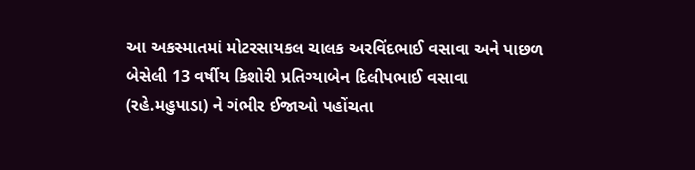આ અકસ્માતમાં મોટરસાયકલ ચાલક અરવિંદભાઈ વસાવા અને પાછળ બેસેલી 13 વર્ષીય કિશોરી પ્રતિગ્યાબેન દિલીપભાઈ વસાવા (રહે.મહુપાડા) ને ગંભીર ઈજાઓ પહોંચતા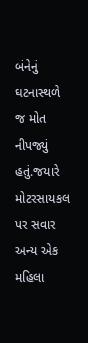બંનેનું ઘટનાસ્થળે જ મોત નીપજ્યું હતું.જયારે મોટરસાયકલ પર સવાર અન્ય એક મહિલા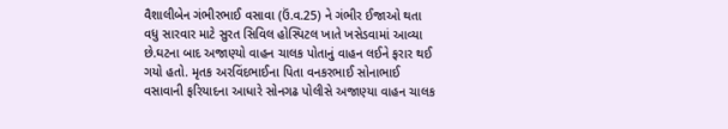વૈશાલીબેન ગંભીરભાઈ વસાવા (ઉં.વ.25) ને ગંભીર ઈજાઓ થતા વધુ સારવાર માટે સુરત સિવિલ હોસ્પિટલ ખાતે ખસેડવામાં આવ્યા છે.ઘટના બાદ અજાણ્યો વાહન ચાલક પોતાનું વાહન લઈને ફરાર થઈ ગયો હતો. મૃતક અરવિંદભાઈના પિતા વનકરભાઈ સોનાભાઈ વસાવાની ફરિયાદના આધારે સોનગઢ પોલીસે અજાણ્યા વાહન ચાલક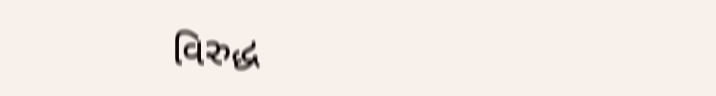વિરુદ્ધ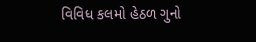વિવિધ કલમો હેઠળ ગુનો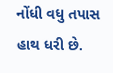નોંધી વધુ તપાસ હાથ ધરી છે.